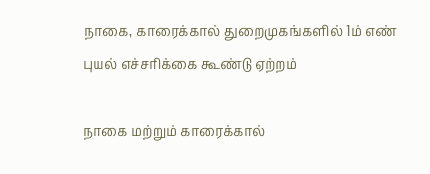நாகை, காரைக்கால் துறைமுகங்களில் 1ம் எண் புயல் எச்சரிக்கை கூண்டு ஏற்றம்

நாகை மற்றும் காரைக்கால்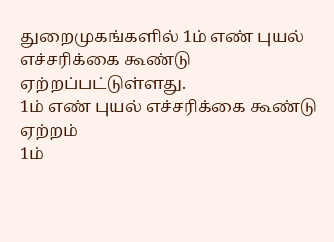துறைமுகங்களில் 1ம் எண் புயல் எச்சரிக்கை கூண்டு ஏற்றப்பட்டுள்ளது.
1ம் எண் புயல் எச்சரிக்கை கூண்டு ஏற்றம்
1ம்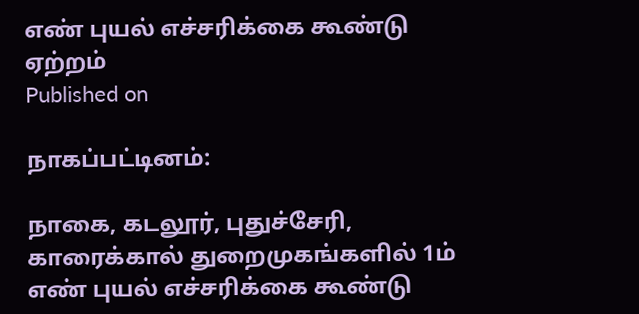எண் புயல் எச்சரிக்கை கூண்டு ஏற்றம்
Published on

நாகப்பட்டினம்:

நாகை, கடலூர், புதுச்சேரி, காரைக்கால் துறைமுகங்களில் 1ம் எண் புயல் எச்சரிக்கை கூண்டு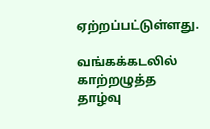ஏற்றப்பட்டுள்ளது.

வங்கக்கடலில் காற்றழுத்த தாழ்வு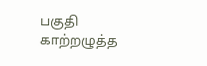பகுதி காற்றழுத்த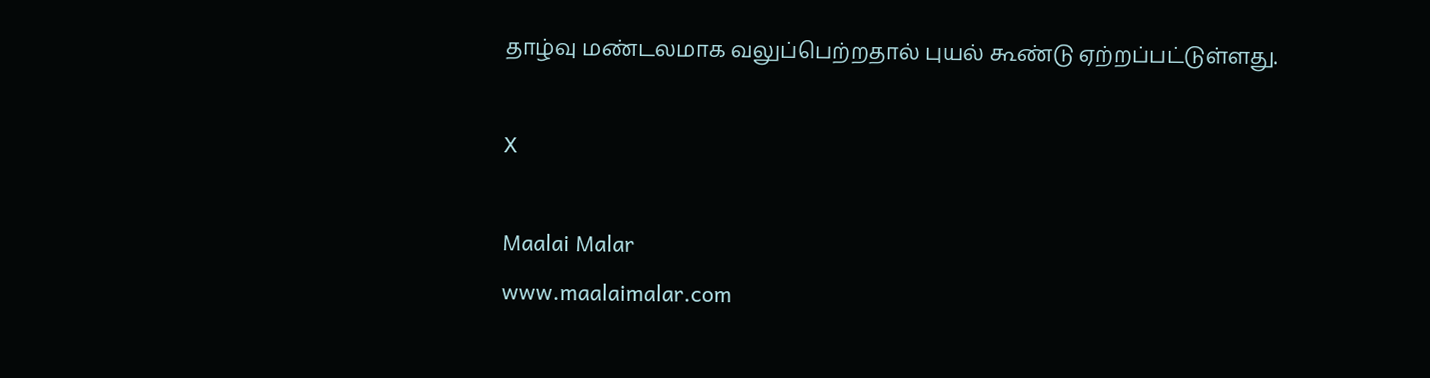தாழ்வு மண்டலமாக வலுப்பெற்றதால் புயல் கூண்டு ஏற்றப்பட்டுள்ளது.

X

Maalai Malar
www.maalaimalar.com